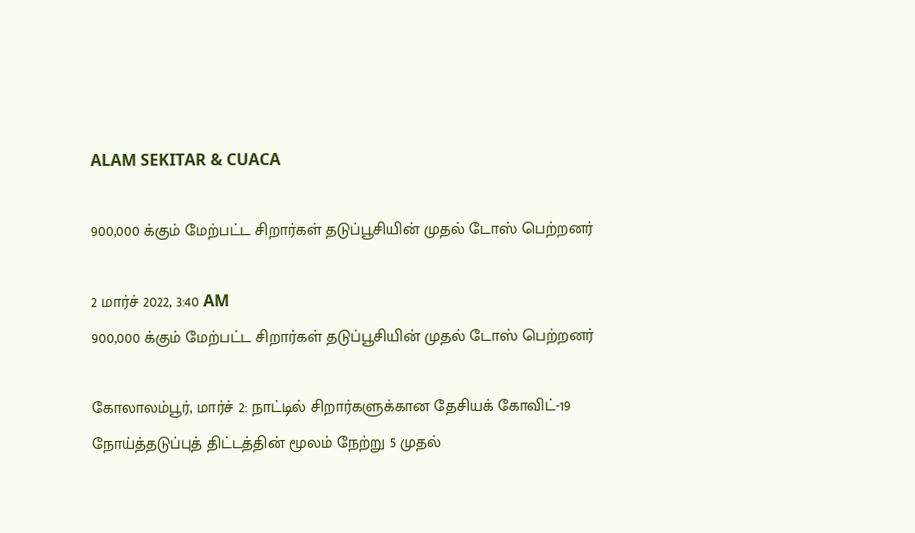ALAM SEKITAR & CUACA

900,000 க்கும் மேற்பட்ட சிறார்கள் தடுப்பூசியின் முதல் டோஸ் பெற்றனர்

2 மார்ச் 2022, 3:40 AM
900,000 க்கும் மேற்பட்ட சிறார்கள் தடுப்பூசியின் முதல் டோஸ் பெற்றனர்

கோலாலம்பூர், மார்ச் 2: நாட்டில் சிறார்களுக்கான தேசியக் கோவிட்-19 நோய்த்தடுப்புத் திட்டத்தின் மூலம் நேற்று 5 முதல்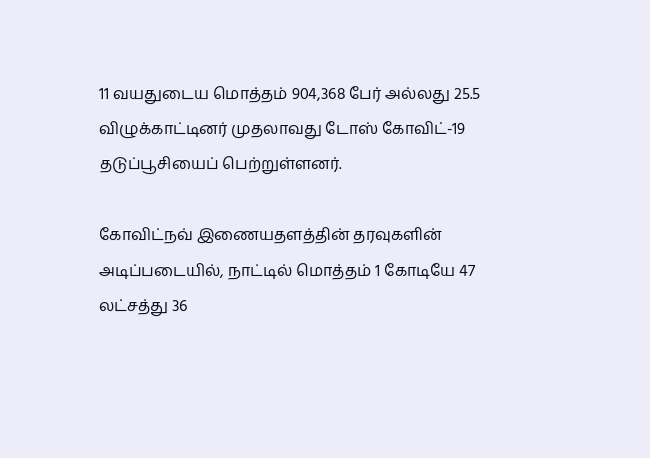11 வயதுடைய மொத்தம் 904,368 பேர் அல்லது 25.5 விழுக்காட்டினர் முதலாவது டோஸ் கோவிட்-19 தடுப்பூசியைப் பெற்றுள்ளனர்.

கோவிட்நவ் இணையதளத்தின் தரவுகளின் அடிப்படையில், நாட்டில் மொத்தம் 1 கோடியே 47 லட்சத்து 36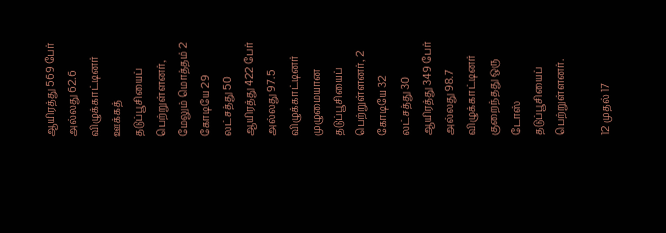ஆயிரத்து 569 பேர் அல்லது 62.6 விழுக்காட்டினர் ஊக்கத் தடுப்பூசியைப் பெற்றுள்ளனர், மேலும் மொத்தம் 2 கோடியே 29 லட்சத்து 50 ஆயிரத்து 422 பேர் அல்லது 97.5 விழுக்காட்டினர் முழுமையான தடுப்பூசியைப் பெற்றுள்ளனர், 2 கோடியே 32 லட்சத்து 30 ஆயிரத்து 349 பேர் அல்லது 98.7 விழுக்காட்டினர் குறைந்தது ஒரு டோஸ் தடுப்பூசியைப் பெற்றுள்ளனர்.

12 முதல் 17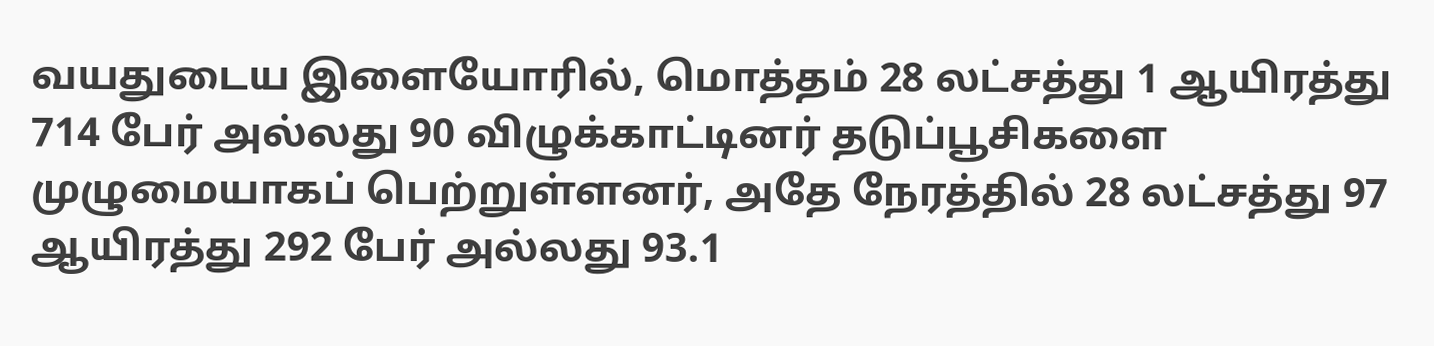வயதுடைய இளையோரில், மொத்தம் 28 லட்சத்து 1 ஆயிரத்து 714 பேர் அல்லது 90 விழுக்காட்டினர் தடுப்பூசிகளை முழுமையாகப் பெற்றுள்ளனர், அதே நேரத்தில் 28 லட்சத்து 97 ஆயிரத்து 292 பேர் அல்லது 93.1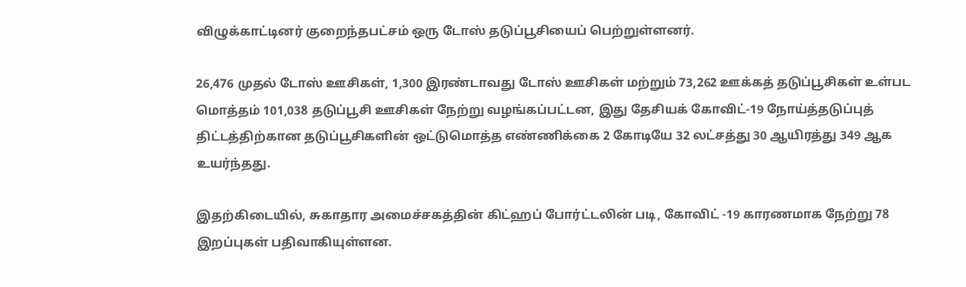விழுக்காட்டினர் குறைந்தபட்சம் ஒரு டோஸ் தடுப்பூசியைப் பெற்றுள்ளனர்.

26,476 முதல் டோஸ் ஊசிகள், 1,300 இரண்டாவது டோஸ் ஊசிகள் மற்றும் 73,262 ஊக்கத் தடுப்பூசிகள் உள்பட மொத்தம் 101,038 தடுப்பூசி ஊசிகள் நேற்று வழங்கப்பட்டன, இது தேசியக் கோவிட்-19 நோய்த்தடுப்புத் திட்டத்திற்கான தடுப்பூசிகளின் ஒட்டுமொத்த எண்ணிக்கை 2 கோடியே 32 லட்சத்து 30 ஆயிரத்து 349 ஆக உயர்ந்தது.

இதற்கிடையில், சுகாதார அமைச்சகத்தின் கிட்ஹப் போர்ட்டலின் படி, கோவிட் -19 காரணமாக நேற்று 78 இறப்புகள் பதிவாகியுள்ளன.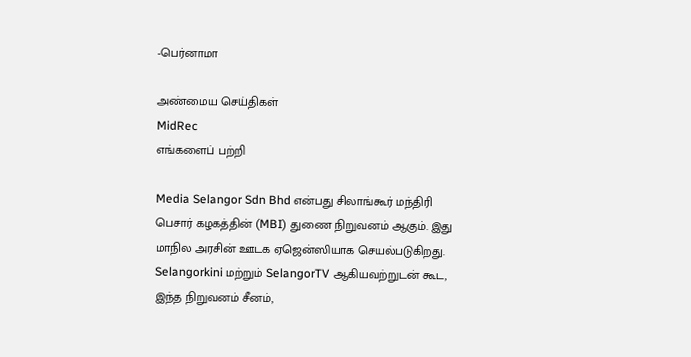-பெர்னாமா

அண்மைய செய்திகள்
MidRec
எங்களைப் பற்றி

Media Selangor Sdn Bhd என்பது சிலாங்கூர் மந்திரி பெசார் கழகத்தின் (MBI) துணை நிறுவனம் ஆகும். இது மாநில அரசின் ஊடக ஏஜென்ஸியாக செயல்படுகிறது. Selangorkini மற்றும் SelangorTV ஆகியவற்றுடன் கூட, இந்த நிறுவனம் சீனம்,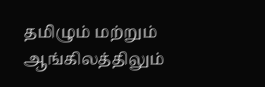தமிழும் மற்றும் ஆங்கிலத்திலும்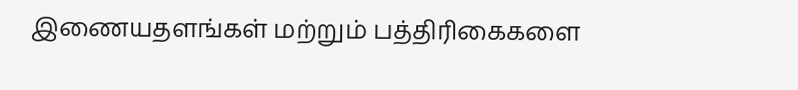இணையதளங்கள் மற்றும் பத்திரிகைகளை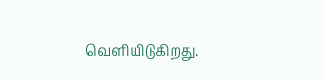வெளியிடுகிறது.